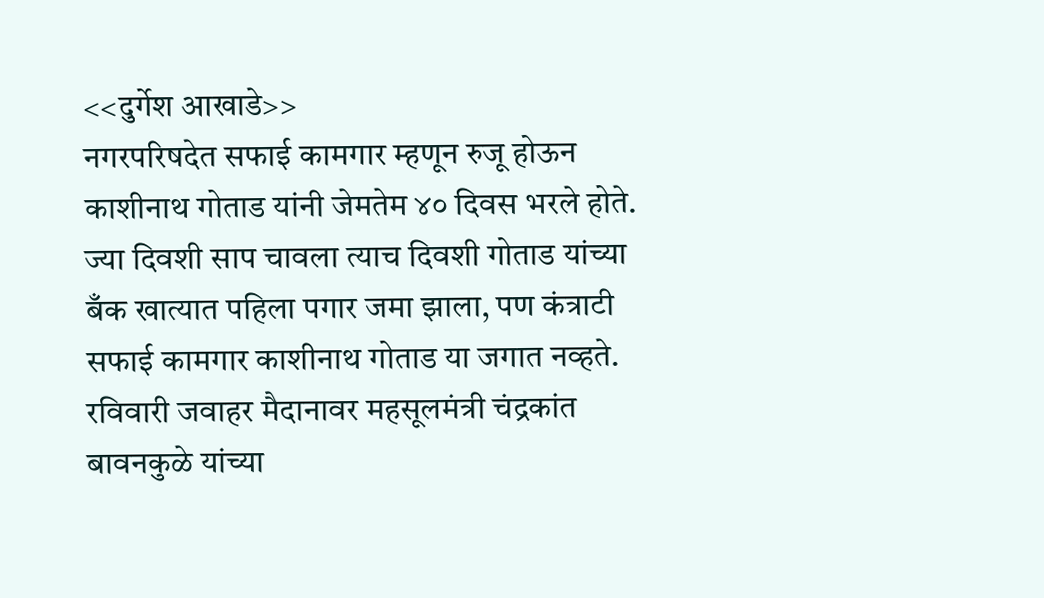<<दुर्गेश आखाडे>>
नगरपरिषदेत सफाई कामगार म्हणून रुजू होऊन काशीनाथ गोताड यांनी जेमतेम ४० दिवस भरले होते. ज्या दिवशी साप चावला त्याच दिवशी गोताड यांच्या बँक खात्यात पहिला पगार जमा झाला, पण कंत्राटी सफाई कामगार काशीनाथ गोताड या जगात नव्हते. रविवारी जवाहर मैदानावर महसूलमंत्री चंद्रकांत बावनकुळे यांच्या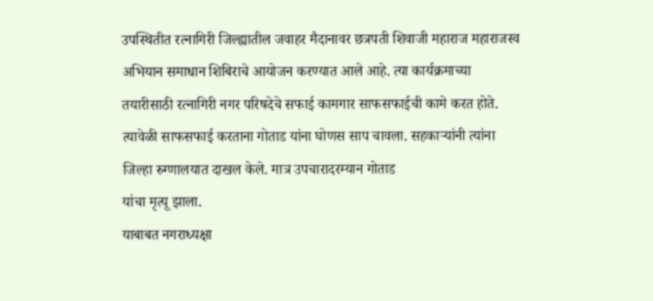उपस्थितीत रत्नागिरी जिल्ह्यातील जवाहर मैदानावर छत्रपती शिवाजी महाराज महाराजस्व अभियान समाधान शिबिराचे आयोजन करण्यात आले आहे. त्या कार्यक्रमाच्या तयारीसाठी रत्नागिरी नगर परिषदेचे सफाई कामगार साफसफाईची कामे करत होते. त्यावेळी साफसफाई करताना गोताड यांना घोणस साप चावला. सहकाऱ्यांनी त्यांना जिल्हा रुग्णालयात दाखल केले. मात्र उपचारादरम्यान गोताड
यांचा मृत्यू झाला.
याबाबत नगराध्यक्षा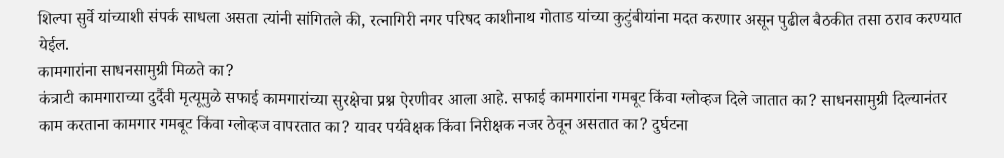शिल्पा सुर्वे यांच्याशी संपर्क साधला असता त्यांनी सांगितले की, रत्नागिरी नगर परिषद काशीनाथ गोताड यांच्या कुटुंबीयांना मदत करणार असून पुढील बैठकीत तसा ठराव करण्यात येईल.
कामगारांना साधनसामुग्री मिळते का?
कंत्राटी कामगाराच्या दुर्दैवी मृत्यूमुळे सफाई कामगारांच्या सुरक्षेचा प्रश्न ऐरणीवर आला आहे. सफाई कामगारांना गमबूट किंवा ग्लोव्हज दिले जातात का? साधनसामुग्री दिल्यानंतर काम करताना कामगार गमबूट किंवा ग्लोव्हज वापरतात का? यावर पर्यवेक्षक किंवा निरीक्षक नजर ठेवून असतात का? दुर्घटना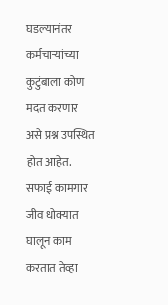घडल्यानंतर कर्मचाऱ्यांच्या कुटुंबाला कोण मदत करणार असे प्रश्न उपस्थित होत आहेत. सफाई कामगार जीव धोक्यात घालून काम करतात तेव्हा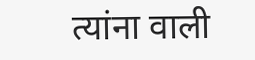त्यांना वाली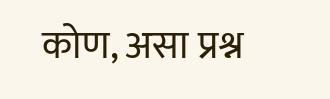कोण, असा प्रश्न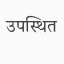उपस्थित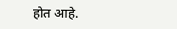होत आहे.